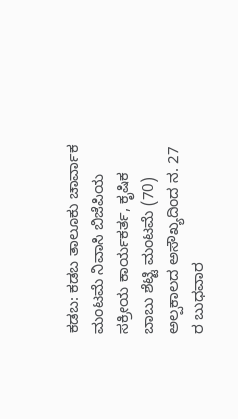ಕಡಬ: ಕಡಬ ತಾಲೂಕು ಚಾರ್ವಾಕ ಮಂಟಮೆ ನಿವಾಸಿ ಬಿಜೆಪಿಯ ಸಕ್ರೀಯ ಕಾರ್ಯಕರ್ತ, ಕೃಷಿಕ ಬಾಬು ಶೆಟ್ಟಿ ಮಂಟಮೆ (70) ಅಲ್ಪಕಾಲದ ಅಸೌಖ್ಯದಿಂದ ನ. 27 ರ ಬುಧವಾರ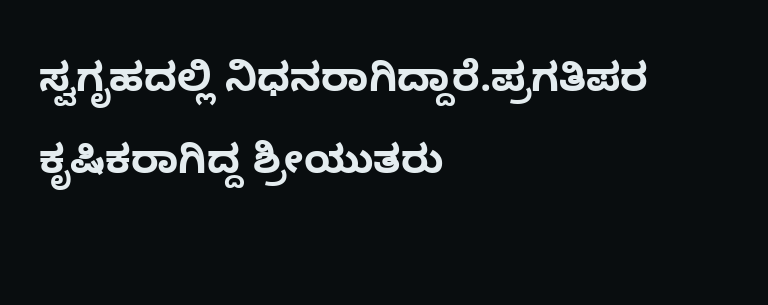ಸ್ವಗೃಹದಲ್ಲಿ ನಿಧನರಾಗಿದ್ದಾರೆ.ಪ್ರಗತಿಪರ ಕೃಷಿಕರಾಗಿದ್ದ ಶ್ರೀಯುತರು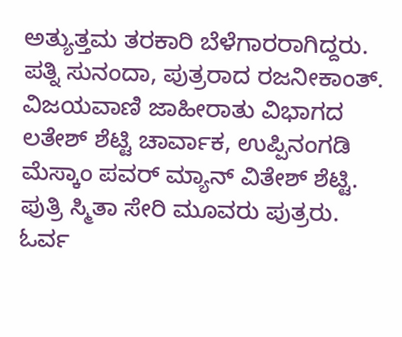ಅತ್ಯುತ್ತಮ ತರಕಾರಿ ಬೆಳೆಗಾರರಾಗಿದ್ದರು.
ಪತ್ನಿ ಸುನಂದಾ, ಪುತ್ರರಾದ ರಜನೀಕಾಂತ್. ವಿಜಯವಾಣಿ ಜಾಹೀರಾತು ವಿಭಾಗದ ಲತೇಶ್ ಶೆಟ್ಟಿ ಚಾರ್ವಾಕ, ಉಪ್ಪಿನಂಗಡಿ ಮೆಸ್ಕಾಂ ಪವರ್ ಮ್ಯಾನ್ ವಿತೇಶ್ ಶೆಟ್ಟಿ. ಪುತ್ರಿ ಸ್ಮಿತಾ ಸೇರಿ ಮೂವರು ಪುತ್ರರು. ಓರ್ವ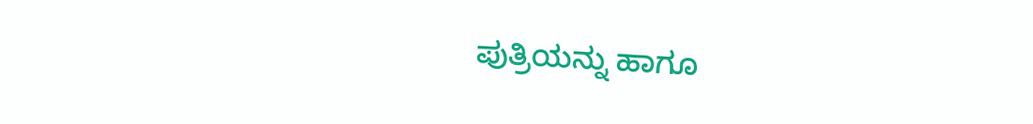ಪುತ್ರಿಯನ್ನು ಹಾಗೂ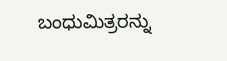ಬಂಧುಮಿತ್ರರನ್ನು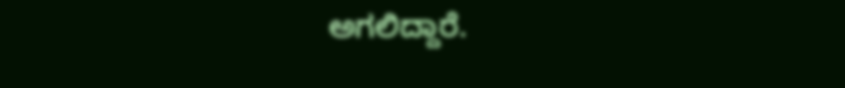ಅಗಲಿದ್ದಾರೆ.